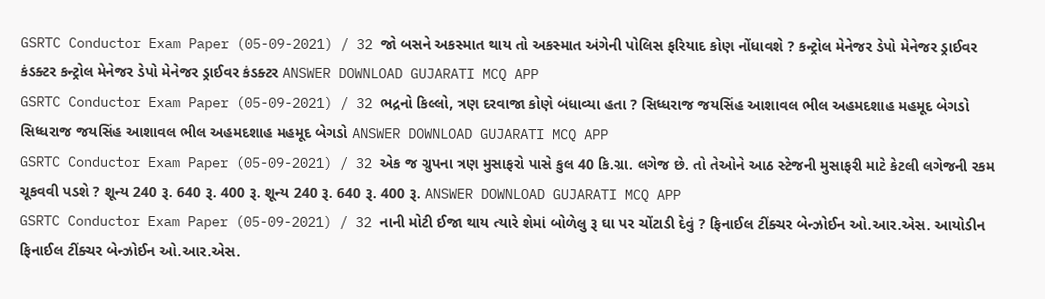GSRTC Conductor Exam Paper (05-09-2021) / 32 જો બસને અકસ્માત થાય તો અકસ્માત અંગેની પોલિસ ફરિયાદ કોણ નોંધાવશે ? કન્ટ્રોલ મેનેજર ડેપો મેનેજર ડ્રાઈવર કંડક્ટર કન્ટ્રોલ મેનેજર ડેપો મેનેજર ડ્રાઈવર કંડક્ટર ANSWER DOWNLOAD GUJARATI MCQ APP
GSRTC Conductor Exam Paper (05-09-2021) / 32 ભદ્રનો કિલ્લો, ત્રણ દરવાજા કોણે બંધાવ્યા હતા ? સિધ્ધરાજ જયસિંહ આશાવલ ભીલ અહમદશાહ મહમૂદ બેગડો સિધ્ધરાજ જયસિંહ આશાવલ ભીલ અહમદશાહ મહમૂદ બેગડો ANSWER DOWNLOAD GUJARATI MCQ APP
GSRTC Conductor Exam Paper (05-09-2021) / 32 એક જ ગ્રુપના ત્રણ મુસાફરો પાસે કુલ 40 કિ.ગ્રા. લગેજ છે. તો તેઓને આઠ સ્ટેજની મુસાફરી માટે કેટલી લગેજની રકમ ચૂકવવી પડશે ? શૂન્ય 240 રૂ. 640 રૂ. 400 રૂ. શૂન્ય 240 રૂ. 640 રૂ. 400 રૂ. ANSWER DOWNLOAD GUJARATI MCQ APP
GSRTC Conductor Exam Paper (05-09-2021) / 32 નાની મોટી ઈજા થાય ત્યારે શેમાં બોળેલુ રૂ ઘા પર ચોંટાડી દેવું ? ફિનાઈલ ટીંક્ચર બેન્ઝોઈન ઓ.આર.એસ. આયોડીન ફિનાઈલ ટીંક્ચર બેન્ઝોઈન ઓ.આર.એસ.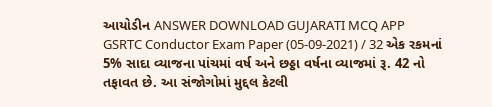આયોડીન ANSWER DOWNLOAD GUJARATI MCQ APP
GSRTC Conductor Exam Paper (05-09-2021) / 32 એક રકમનાં 5% સાદા વ્યાજના પાંચમાં વર્ષ અને છઠ્ઠા વર્ષના વ્યાજમાં રૂ. 42 નો તફાવત છે. આ સંજોગોમાં મુદ્દલ કેટલી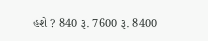હશે ? 840 રૂ. 7600 રૂ. 8400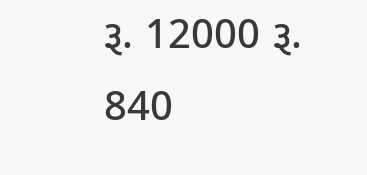રૂ. 12000 રૂ. 840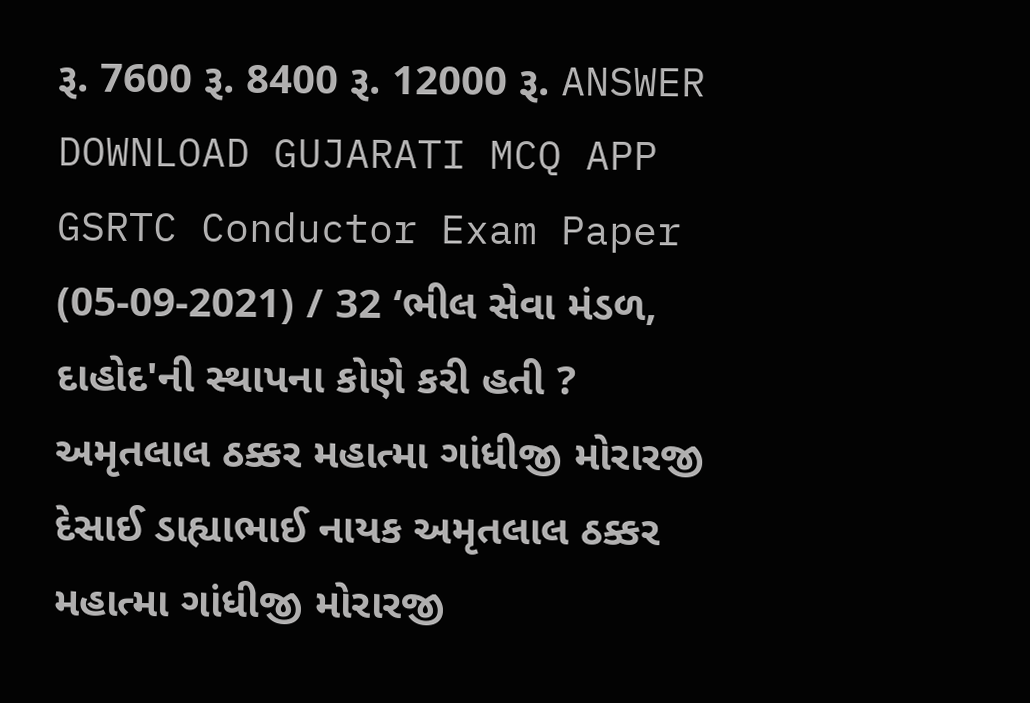રૂ. 7600 રૂ. 8400 રૂ. 12000 રૂ. ANSWER DOWNLOAD GUJARATI MCQ APP
GSRTC Conductor Exam Paper (05-09-2021) / 32 ‘ભીલ સેવા મંડળ, દાહોદ'ની સ્થાપના કોણે કરી હતી ? અમૃતલાલ ઠક્કર મહાત્મા ગાંધીજી મોરારજી દેસાઈ ડાહ્યાભાઈ નાયક અમૃતલાલ ઠક્કર મહાત્મા ગાંધીજી મોરારજી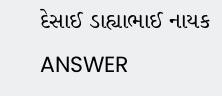દેસાઈ ડાહ્યાભાઈ નાયક ANSWER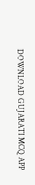DOWNLOAD GUJARATI MCQ APP